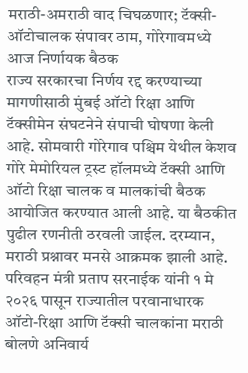मराठी-अमराठी वाद चिघळणार; टॅक्सी-ऑटोचालक संपावर ठाम, गोरेगावमध्ये आज निर्णायक बैठक
राज्य सरकारचा निर्णय रद्द करण्याच्या मागणीसाठी मुंबई ऑटो रिक्षा आणि टॅक्सीमेन संघटनेने संपाची घोषणा केली आहे. सोमवारी गोरेगाव पश्चिम येथील केशव गोरे मेमोरियल ट्रस्ट हॉलमध्ये टॅक्सी आणि ऑटो रिक्षा चालक व मालकांची बैठक आयोजित करण्यात आली आहे. या बैठकीत पुढील रणनीती ठरवली जाईल. दरम्यान, मराठी प्रश्नावर मनसे आक्रमक झाली आहे.
परिवहन मंत्री प्रताप सरनाईक यांनी १ मे २०२६ पासून राज्यातील परवानाधारक ऑटो-रिक्षा आणि टॅक्सी चालकांना मराठी बोलणे अनिवार्य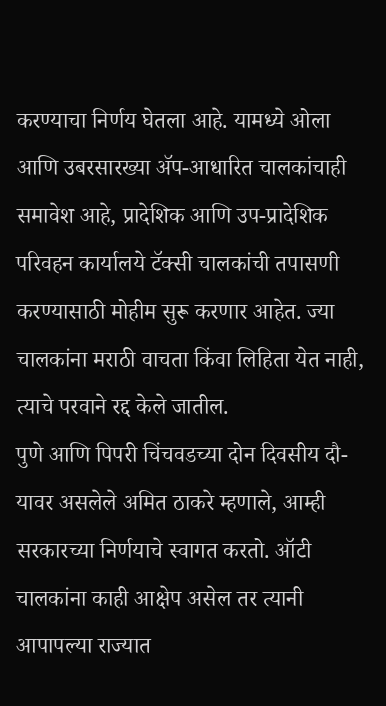करण्याचा निर्णय घेतला आहे. यामध्ये ओला आणि उबरसारख्या ॲप-आधारित चालकांचाही समावेश आहे, प्रादेशिक आणि उप-प्रादेशिक परिवहन कार्यालये टॅक्सी चालकांची तपासणी करण्यासाठी मोहीम सुरू करणार आहेत. ज्या चालकांना मराठी वाचता किंवा लिहिता येत नाही, त्याचे परवाने रद्द केले जातील.
पुणे आणि पिपरी चिंचवडच्या दोन दिवसीय दौ-यावर असलेले अमित ठाकरे म्हणाले, आम्ही सरकारच्या निर्णयाचे स्वागत करतो. ऑटी चालकांना काही आक्षेप असेल तर त्यानी आपापल्या राज्यात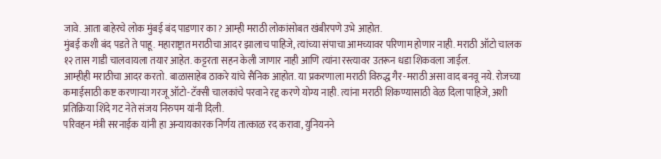जावे. आता बाहेरचे लोक मुंबई बंद पाडणार का? आम्ही मराठी लोकांसोबत खंबीरपणे उभे आहोत.
मुंबई कशी बंद पडते ते पाहू. महाराष्ट्रात मराठीचा आदर झालाच पाहिजे, त्यांच्या संपाचा आमच्यावर परिणाम होणार नाही. मराठी ऑटो चालक १२ तास गाडी चालवायला तयार आहेत. कट्टरता सहन केली जाणार नाही आणि त्यांना रस्त्यावर उतरून धडा शिकवला जाईल.
आम्हीही मराठीचा आदर करतो. बाळासाहेब ठाकरे यांचे सैनिक आहोत. या प्रकरणाला मराठी विरुद्ध गैर-मराठी असा वाद बनवू नये. रोजच्या कमाईसाठी कष्ट करणाऱ्या गरजू ऑटो-टॅक्सी चालकांचे परवाने रद्द करणे योग्य नाही. त्यांना मराठी शिकण्यासाठी वेळ दिला पाहिजे, अशी प्रतिक्रिया शिंदे गट नेते संजय निरुपम यांनी दिली.
परिवहन मंत्री सरनाईक यांनी हा अन्यायकारक निर्णय तात्काळ रद करावा, युनियनने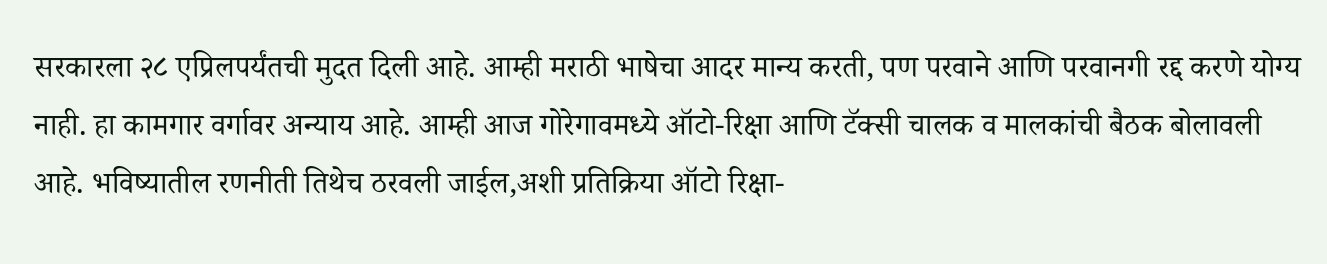सरकारला २८ एप्रिलपर्यंतची मुदत दिली आहे. आम्ही मराठी भाषेचा आदर मान्य करती, पण परवाने आणि परवानगी रद्द करणे योग्य नाही. हा कामगार वर्गावर अन्याय आहे. आम्ही आज गोरेगावमध्ये ऑटो-रिक्षा आणि टॅक्सी चालक व मालकांची बैठक बोलावली आहे. भविष्यातील रणनीती तिथेच ठरवली जाईल,अशी प्रतिक्रिया ऑटो रिक्षा-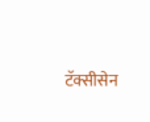टॅक्सीसेन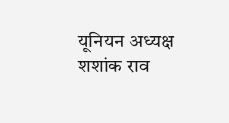यूनियन अध्यक्ष शशांक राव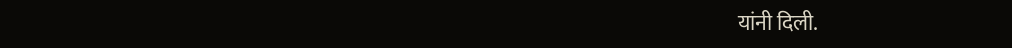यांनी दिली.